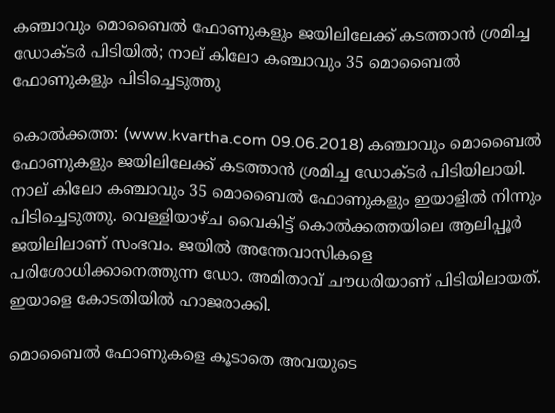കഞ്ചാവും മൊബൈല്‍ ഫോണുകളും ജയിലിലേക്ക് കടത്താന്‍ ശ്രമിച്ച ഡോക്ടര്‍ പിടിയില്‍; നാല് കിലോ കഞ്ചാവും 35 മൊബൈല്‍ ഫോണുകളും പിടിച്ചെടുത്തു

കൊല്‍ക്കത്ത: (www.kvartha.com 09.06.2018) കഞ്ചാവും മൊബൈല്‍ ഫോണുകളും ജയിലിലേക്ക് കടത്താന്‍ ശ്രമിച്ച ഡോക്ടര്‍ പിടിയിലായി. നാല് കിലോ കഞ്ചാവും 35 മൊബൈല്‍ ഫോണുകളും ഇയാളില്‍ നിന്നും പിടിച്ചെടുത്തു. വെള്ളിയാഴ്ച വൈകിട്ട് കൊല്‍ക്കത്തയിലെ ആലിപ്പൂര്‍ ജയിലിലാണ് സംഭവം. ജയില്‍ അന്തേവാസികളെ പരിശോധിക്കാനെത്തുന്ന ഡോ. അമിതാവ് ചൗധരിയാണ് പിടിയിലായത്. ഇയാളെ കോടതിയില്‍ ഹാജരാക്കി.

മൊബൈല്‍ ഫോണുകളെ കൂടാതെ അവയുടെ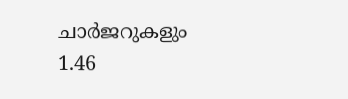ചാര്‍ജറുകളും 1.46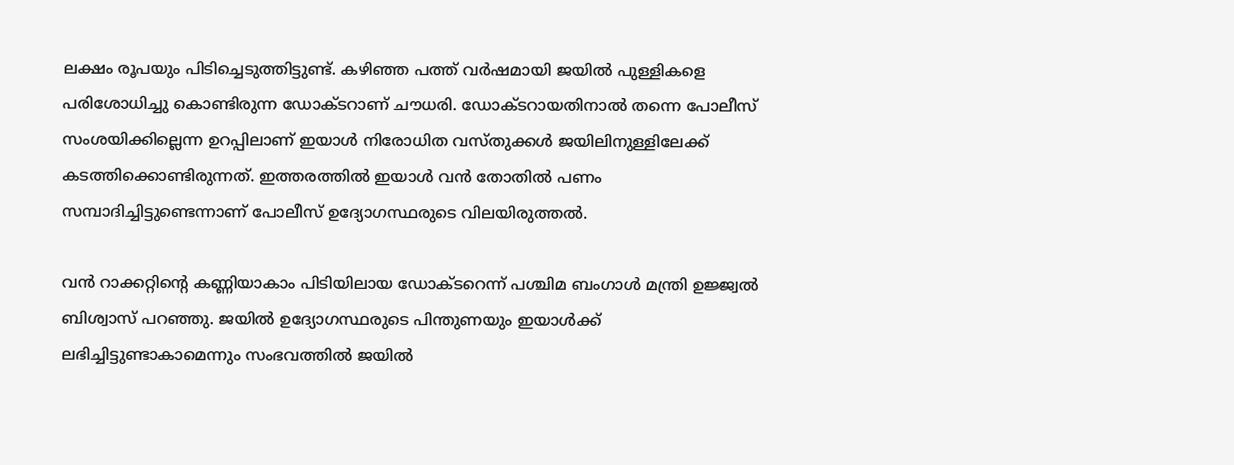ലക്ഷം രൂപയും പിടിച്ചെടുത്തിട്ടുണ്ട്. കഴിഞ്ഞ പത്ത് വര്‍ഷമായി ജയില്‍ പുള്ളികളെ പരിശോധിച്ചു കൊണ്ടിരുന്ന ഡോക്ടറാണ് ചൗധരി. ഡോക്ടറായതിനാല്‍ തന്നെ പോലീസ് സംശയിക്കില്ലെന്ന ഉറപ്പിലാണ് ഇയാള്‍ നിരോധിത വസ്തുക്കള്‍ ജയിലിനുള്ളിലേക്ക് കടത്തിക്കൊണ്ടിരുന്നത്. ഇത്തരത്തില്‍ ഇയാള്‍ വന്‍ തോതില്‍ പണം സമ്പാദിച്ചിട്ടുണ്ടെന്നാണ് പോലീസ് ഉദ്യോഗസ്ഥരുടെ വിലയിരുത്തല്‍.

വന്‍ റാക്കറ്റിന്റെ കണ്ണിയാകാം പിടിയിലായ ഡോക്ടറെന്ന് പശ്ചിമ ബംഗാള്‍ മന്ത്രി ഉജ്ജ്വല്‍ ബിശ്വാസ് പറഞ്ഞു. ജയില്‍ ഉദ്യോഗസ്ഥരുടെ പിന്തുണയും ഇയാള്‍ക്ക് ലഭിച്ചിട്ടുണ്ടാകാമെന്നും സംഭവത്തില്‍ ജയില്‍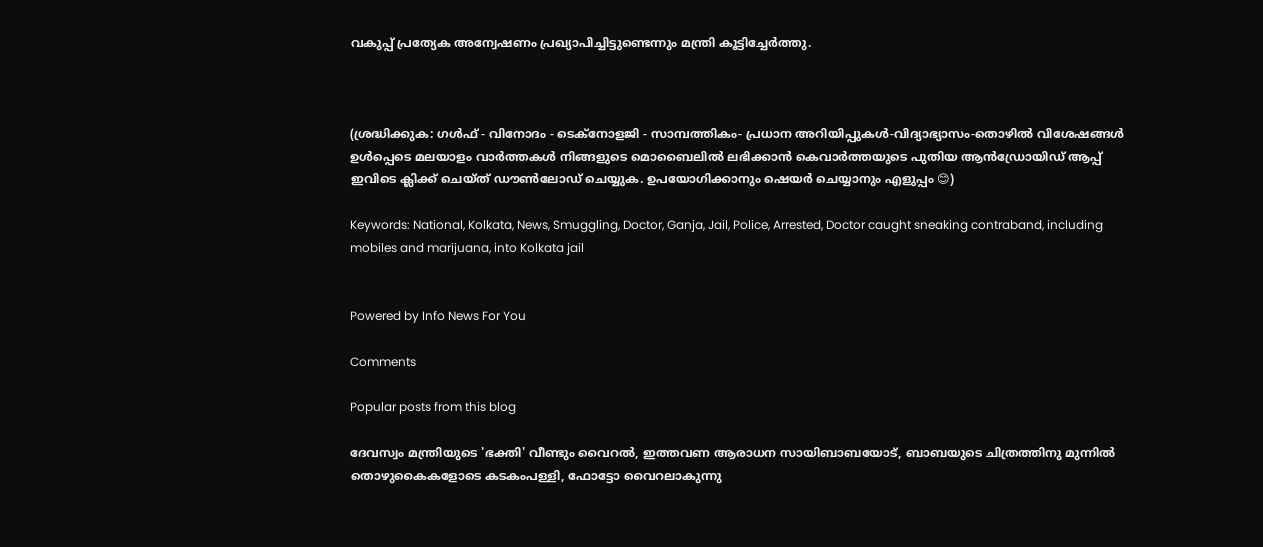വകുപ്പ് പ്രത്യേക അന്വേഷണം പ്രഖ്യാപിച്ചിട്ടുണ്ടെന്നും മന്ത്രി കൂട്ടിച്ചേര്‍ത്തു.



(ശ്രദ്ധിക്കുക: ഗൾഫ് - വിനോദം - ടെക്നോളജി - സാമ്പത്തികം- പ്രധാന അറിയിപ്പുകൾ-വിദ്യാഭ്യാസം-തൊഴിൽ വിശേഷങ്ങൾ ഉൾപ്പെടെ മലയാളം വാർത്തകൾ നിങ്ങളുടെ മൊബൈലിൽ ലഭിക്കാൻ കെവാർത്തയുടെ പുതിയ ആൻഡ്രോയിഡ് ആപ്പ് ഇവിടെ ക്ലിക്ക് ചെയ്ത് ഡൗൺലോഡ് ചെയ്യുക. ഉപയോഗിക്കാനും ഷെയർ ചെയ്യാനും എളുപ്പം 😊)

Keywords: National, Kolkata, News, Smuggling, Doctor, Ganja, Jail, Police, Arrested, Doctor caught sneaking contraband, including mobiles and marijuana, into Kolkata jail


Powered by Info News For You

Comments

Popular posts from this blog

ദേവസ്വം മന്ത്രിയുടെ 'ഭക്തി' വീണ്ടും വൈറല്‍, ഇത്തവണ ആരാധന സായിബാബയോട്, ബാബയുടെ ചിത്രത്തിനു മുന്നില്‍ തൊഴുകൈകളോടെ കടകംപള്ളി, ഫോട്ടോ വൈറലാകുന്നു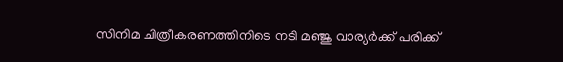സിനിമ ചിത്രീകരണത്തിനിടെ നടി മഞ്ജു വാര്യര്‍ക്ക് പരിക്ക്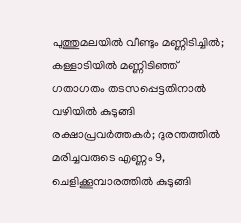പുത്തുമലയില്‍ വീണ്ടും മണ്ണിടിച്ചില്‍; കള്ളാടിയില്‍ മണ്ണിടിഞ്ഞ് ഗതാഗതം തടസപ്പെട്ടതിനാല്‍ വഴിയില്‍ കുടുങ്ങി രക്ഷാപ്രവര്‍ത്തകര്‍; ദുരന്തത്തില്‍ മരിച്ചവരുടെ എണ്ണം 9, ചെളിക്കൂമ്പാരത്തില്‍ കുടുങ്ങി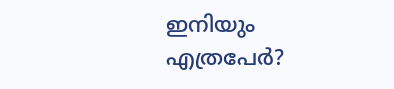ഇനിയും എത്രപേര്‍?